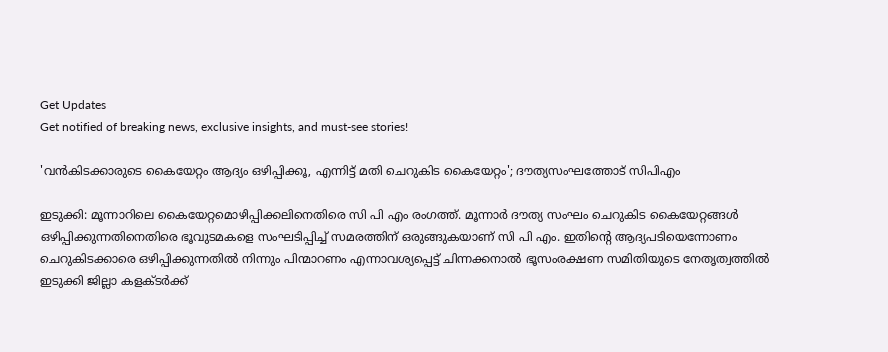Get Updates
Get notified of breaking news, exclusive insights, and must-see stories!

'വന്‍കിടക്കാരുടെ കൈയേറ്റം ആദ്യം ഒഴിപ്പിക്കൂ, എന്നിട്ട് മതി ചെറുകിട കൈയേറ്റം'; ദൗത്യസംഘത്തോട് സിപിഎം

ഇടുക്കി: മൂന്നാറിലെ കൈയേറ്റമൊഴിപ്പിക്കലിനെതിരെ സി പി എം രംഗത്ത്. മൂന്നാര്‍ ദൗത്യ സംഘം ചെറുകിട കൈയേറ്റങ്ങള്‍ ഒഴിപ്പിക്കുന്നതിനെതിരെ ഭൂവുടമകളെ സംഘടിപ്പിച്ച് സമരത്തിന് ഒരുങ്ങുകയാണ് സി പി എം. ഇതിന്റെ ആദ്യപടിയെന്നോണം ചെറുകിടക്കാരെ ഒഴിപ്പിക്കുന്നതില്‍ നിന്നും പിന്മാറണം എന്നാവശ്യപ്പെട്ട് ചിന്നക്കനാല്‍ ഭൂസംരക്ഷണ സമിതിയുടെ നേതൃത്വത്തില്‍ ഇടുക്കി ജില്ലാ കളക്ടര്‍ക്ക്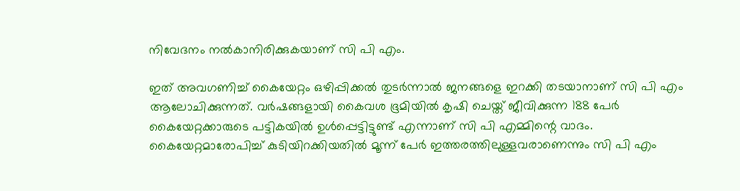നിവേദനം നല്‍കാനിരിക്കുകയാണ് സി പി എം.

ഇത് അവഗണിച്ച് കൈയേറ്റം ഒഴിപ്പിക്കല്‍ തുടര്‍ന്നാല്‍ ജനങ്ങളെ ഇറക്കി തടയാനാണ് സി പി എം ആലോചിക്കുന്നത്. വര്‍ഷങ്ങളായി കൈവശ ഭൂമിയില്‍ കൃഷി ചെയ്ത് ജീവിക്കുന്ന 188 പേര്‍ കൈയേറ്റക്കാരുടെ പട്ടികയില്‍ ഉള്‍പ്പെട്ടിട്ടുണ്ട് എന്നാണ് സി പി എമ്മിന്റെ വാദം. കൈയേറ്റമാരോപിച്ച് കുടിയിറക്കിയതില്‍ മൂന്ന് പേര്‍ ഇത്തരത്തിലുള്ളവരാണെന്നും സി പി എം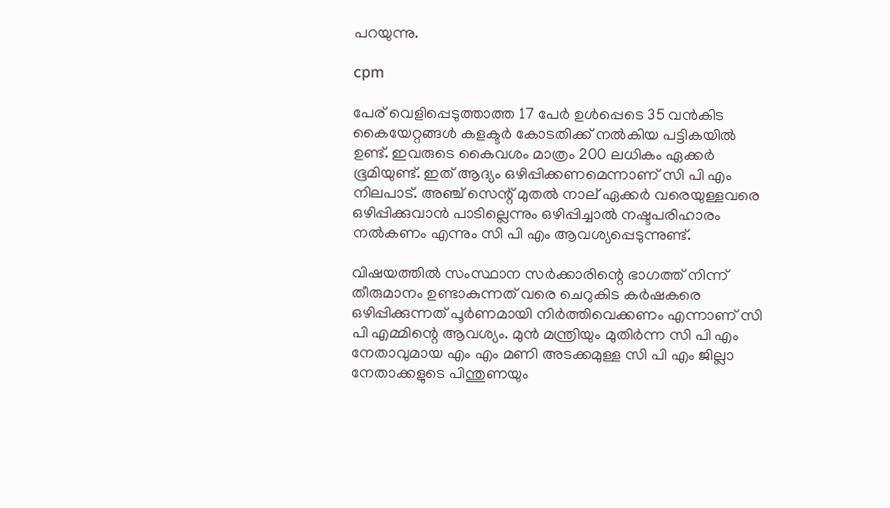പറയുന്നു.

cpm

പേര് വെളിപ്പെടുത്താത്ത 17 പേര്‍ ഉള്‍പ്പെടെ 35 വന്‍കിട കൈയേറ്റങ്ങള്‍ കളക്ടര്‍ കോടതിക്ക് നല്‍കിയ പട്ടികയില്‍ ഉണ്ട്. ഇവരുടെ കൈവശം മാത്രം 200 ലധികം ഏക്കര്‍ ഭൂമിയുണ്ട്. ഇത് ആദ്യം ഒഴിപ്പിക്കണമെന്നാണ് സി പി എം നിലപാട്. അഞ്ച് സെന്റ് മുതല്‍ നാല് ഏക്കര്‍ വരെയുള്ളവരെ ഒഴിപ്പിക്കുവാന്‍ പാടില്ലെന്നും ഒഴിപ്പിച്ചാല്‍ നഷ്ടപരിഹാരം നല്‍കണം എന്നും സി പി എം ആവശ്യപ്പെടുന്നുണ്ട്.

വിഷയത്തില്‍ സംസ്ഥാന സര്‍ക്കാരിന്റെ ഭാഗത്ത് നിന്ന് തീരുമാനം ഉണ്ടാകുന്നത് വരെ ചെറുകിട കര്‍ഷകരെ ഒഴിപ്പിക്കുന്നത് പൂര്‍ണമായി നിര്‍ത്തിവെക്കണം എന്നാണ് സി പി എമ്മിന്റെ ആവശ്യം. മുന്‍ മന്ത്രിയും മുതിര്‍ന്ന സി പി എം നേതാവുമായ എം എം മണി അടക്കമുള്ള സി പി എം ജില്ലാ നേതാക്കളുടെ പിന്തുണയും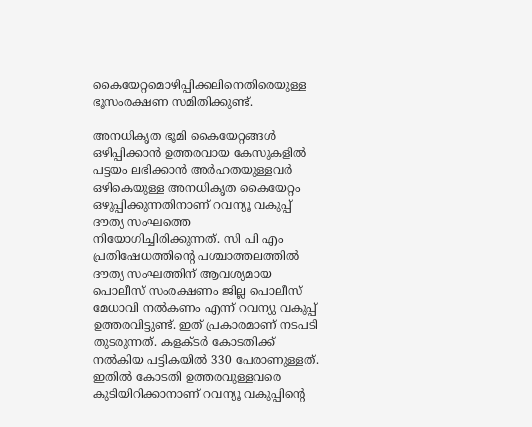കൈയേറ്റമൊഴിപ്പിക്കലിനെതിരെയുള്ള ഭൂസംരക്ഷണ സമിതിക്കുണ്ട്.

അനധികൃത ഭൂമി കൈയേറ്റങ്ങള്‍ ഒഴിപ്പിക്കാന്‍ ഉത്തരവായ കേസുകളില്‍ പട്ടയം ലഭിക്കാന്‍ അര്‍ഹതയുള്ളവര്‍ ഒഴികെയുള്ള അനധികൃത കൈയേറ്റം ഒഴുപ്പിക്കുന്നതിനാണ് റവന്യൂ വകുപ്പ് ദൗത്യ സംഘത്തെ നിയോഗിച്ചിരിക്കുന്നത്. സി പി എം പ്രതിഷേധത്തിന്റെ പശ്ചാത്തലത്തില്‍ ദൗത്യ സംഘത്തിന് ആവശ്യമായ പൊലീസ് സംരക്ഷണം ജില്ല പൊലീസ് മേധാവി നല്‍കണം എന്ന് റവന്യു വകുപ്പ് ഉത്തരവിട്ടുണ്ട്. ഇത് പ്രകാരമാണ് നടപടി തുടരുന്നത്. കളക്ടര്‍ കോടതിക്ക് നല്‍കിയ പട്ടികയില്‍ 330 പേരാണുള്ളത്. ഇതില്‍ കോടതി ഉത്തരവുള്ളവരെ കുടിയിറിക്കാനാണ് റവന്യൂ വകുപ്പിന്റെ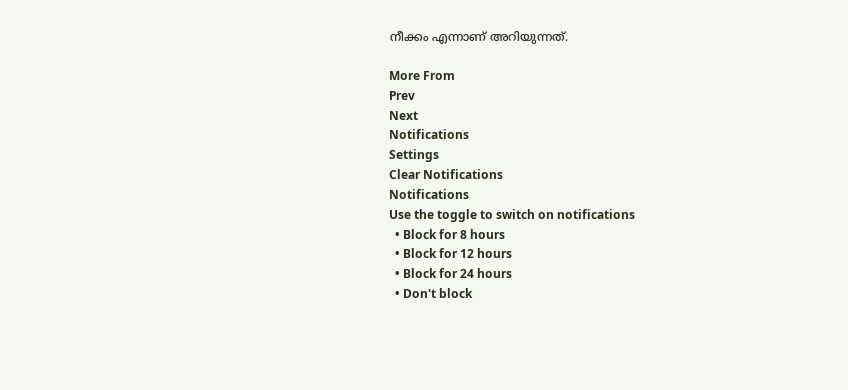നീക്കം എന്നാണ് അറിയുന്നത്.

More From
Prev
Next
Notifications
Settings
Clear Notifications
Notifications
Use the toggle to switch on notifications
  • Block for 8 hours
  • Block for 12 hours
  • Block for 24 hours
  • Don't block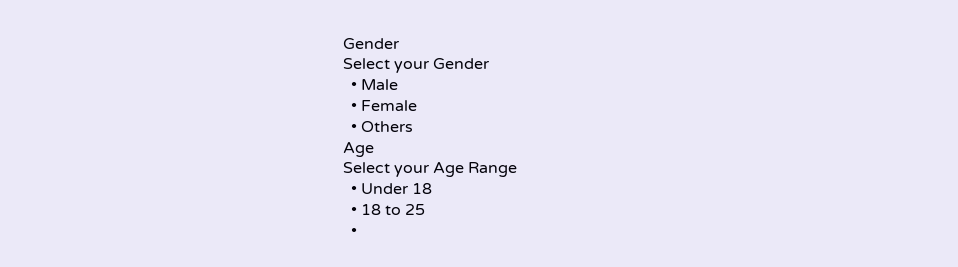Gender
Select your Gender
  • Male
  • Female
  • Others
Age
Select your Age Range
  • Under 18
  • 18 to 25
  •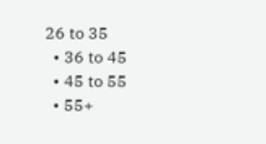26 to 35
  • 36 to 45
  • 45 to 55
  • 55+